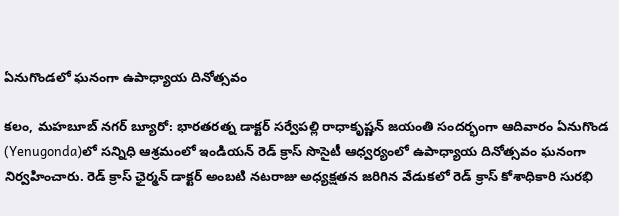ఏనుగొండలో ఘనంగా ఉపాధ్యాయ దినోత్సవం

కలం, మహబూబ్ నగర్ బ్యూరో: భారతరత్న డాక్టర్ సర్వేపల్లి రాధాకృష్ణన్ జయంతి సందర్భంగా ఆదివారం ఏనుగొండ (Yenugonda)లో సన్నిధి ఆశ్రమంలో ఇండియన్ రెడ్ క్రాస్ సొసైటీ ఆధ్వర్యంలో ఉపాధ్యాయ దినోత్సవం ఘనంగా నిర్వహించారు. రెడ్ క్రాస్ ఛైర్మన్ డాక్టర్ అంబటి నటరాజు అధ్యక్షతన జరిగిన వేడుకలో రెడ్ క్రాస్ కోశాధికారి సురభి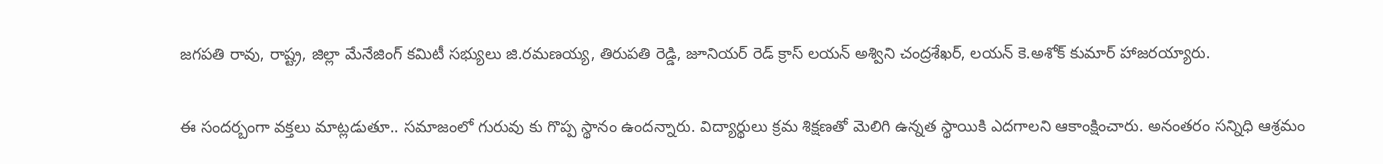జగపతి రావు, రాష్ట్ర, జిల్లా మేనేజింగ్ కమిటీ సభ్యులు జి.రమణయ్య, తిరుపతి రెడ్డి, జూనియర్ రెడ్ క్రాస్ లయన్ అశ్విని చంద్రశేఖర్, లయన్ కె.అశోక్ కుమార్ హాజరయ్యారు.

ఈ సందర్బంగా వక్తలు మాట్లడుతూ.. సమాజంలో గురువు కు గొప్ప స్థానం ఉందన్నారు. విద్యార్థులు క్రమ శిక్షణతో మెలిగి ఉన్నత స్థాయికి ఎదగాలని ఆకాంక్షించారు. అనంతరం సన్నిధి ఆశ్రమం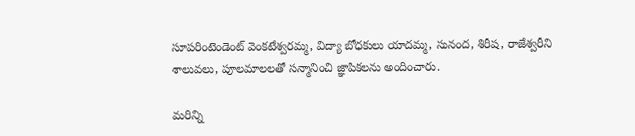సూపరింటెండెంట్ వెంకటేశ్వరమ్మ, విద్యా బోధకులు యాదమ్మ, సునంద, శిరీష, రాజేశ్వరీని శాలువలు, పూలమాలలతో సన్మానించి జ్ఞాపికలను అందించారు.

మ‌రిన్ని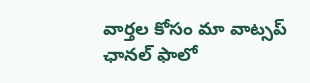వార్త‌ల కోసం మా వాట్స‌ప్ ఛాన‌ల్ ఫాలో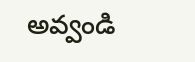అవ్వండి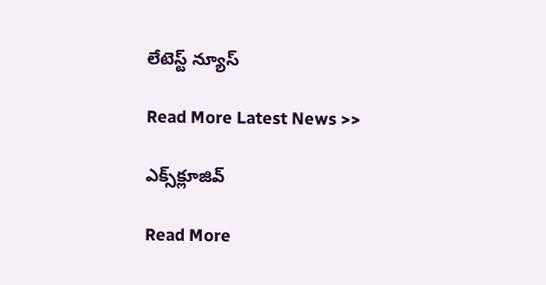లేటెస్ట్ న్యూస్‌

Read More Latest News >>

ఎక్స్‌క్లూజివ్‌

Read More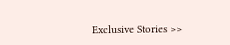Exclusive Stories >>